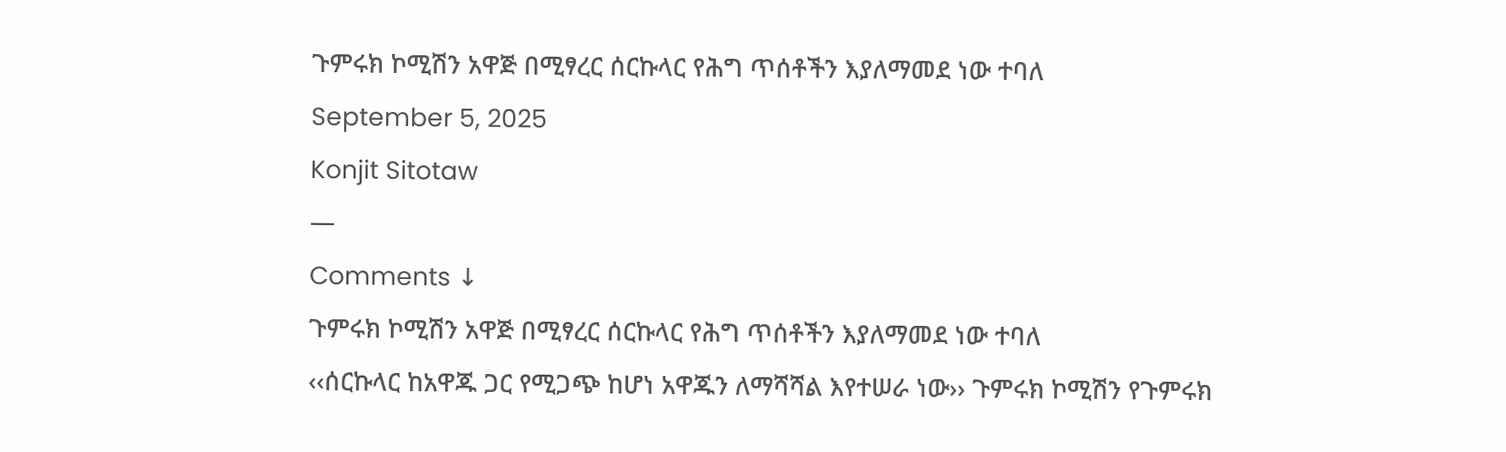ጉምሩክ ኮሚሽን አዋጅ በሚፃረር ሰርኩላር የሕግ ጥሰቶችን እያለማመደ ነው ተባለ
September 5, 2025
Konjit Sitotaw
—
Comments ↓
ጉምሩክ ኮሚሽን አዋጅ በሚፃረር ሰርኩላር የሕግ ጥሰቶችን እያለማመደ ነው ተባለ
‹‹ሰርኩላር ከአዋጁ ጋር የሚጋጭ ከሆነ አዋጁን ለማሻሻል እየተሠራ ነው›› ጉምሩክ ኮሚሽን የጉምሩክ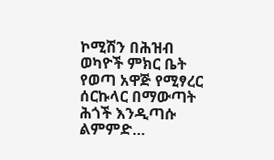ኮሚሽን በሕዝብ ወካዮች ምክር ቤት የወጣ አዋጅ የሚፃረር ሰርኩላር በማውጣት ሕጎች እንዲጣሱ ልምምድ…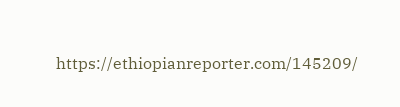https://ethiopianreporter.com/145209/